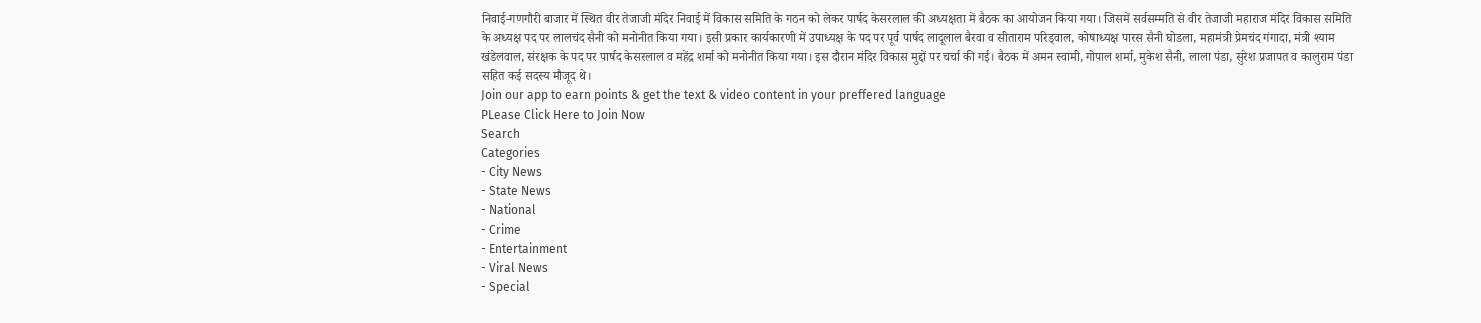निवाई-गणगौरी बाजार में स्थित वीर तेजाजी मंदिर निवाई में विकास समिति के गठन को लेकर पार्षद केसरलाल की अध्यक्षता में बैठक का आयोजन किया गया। जिसमें सर्वसम्मति से वीर तेजाजी महाराज मंदिर विकास समिति के अध्यक्ष पद पर लालचंद सैनी को मनोनीत किया गया। इसी प्रकार कार्यकारणी में उपाध्यक्ष के पद पर पूर्व पार्षद लादूलाल बैरवा व सीताराम परिड्वाल, कोषाध्यक्ष पारस सैनी घोडला, महामंत्री प्रेमचंद गंगादा, मंत्री श्याम खंडेलवाल, संरक्षक के पद पर पार्षद केसरलाल व महेंद्र शर्मा को मनोनीत किया गया। इस दौरान मंदिर विकास मुद्दों पर चर्चा की गई। बैठक में अमन स्वामी, गोपाल शर्मा, मुकेश सैनी, लाला पंडा, सुरेश प्रजापत व कालुराम पंडा सहित कई सदस्य मौजूद थे।
Join our app to earn points & get the text & video content in your preffered language
PLease Click Here to Join Now
Search
Categories
- City News
- State News
- National
- Crime
- Entertainment
- Viral News
- Special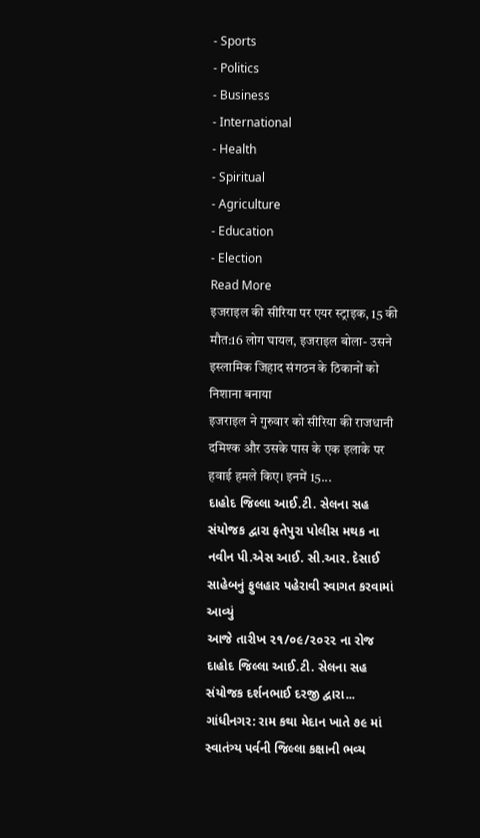- Sports
- Politics
- Business
- International
- Health
- Spiritual
- Agriculture
- Education
- Election
Read More
इजराइल की सीरिया पर एयर स्ट्राइक, 15 की मौत:16 लोग घायल, इजराइल बोला- उसने इस्लामिक जिहाद संगठन के ठिकानों को निशाना बनाया
इजराइल ने गुरुवार को सीरिया की राजधानी दमिश्क और उसके पास के एक इलाके पर हवाई हमले किए। इनमें 15...
દાહોદ જિલ્લા આઈ.ટી. સેલના સહ સંયોજક દ્વારા ફતેપુરા પોલીસ મથક ના નવીન પી.એસ આઈ. સી.આર. દેસાઈ સાહેબનું ફુલહાર પહેરાવી સ્વાગત કરવામાં આવ્યું
આજે તારીખ ૨૧/૦૯/૨૦૨૨ ના રોજ દાહોદ જિલ્લા આઈ.ટી. સેલના સહ સંયોજક દર્શનભાઈ દરજી દ્વારા...
ગાંધીનગર: રામ કથા મેદાન ખાતે ૭૯ માં સ્વાતંત્ર્ય પર્વની જિલ્લા કક્ષાની ભવ્ય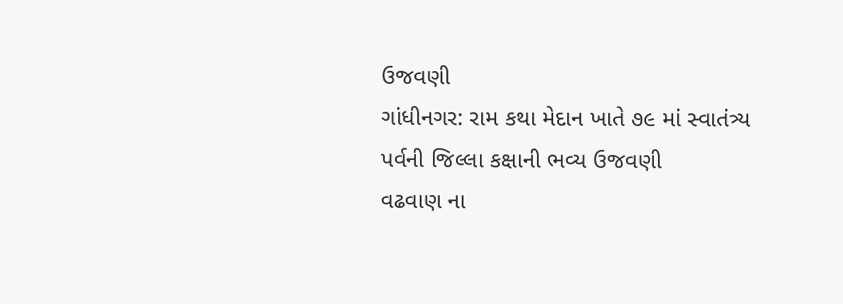ઉજવણી
ગાંધીનગર: રામ કથા મેદાન ખાતે ૭૯ માં સ્વાતંત્ર્ય પર્વની જિલ્લા કક્ષાની ભવ્ય ઉજવણી
વઢવાણ ના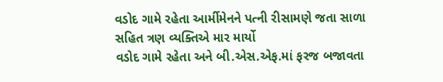વડોદ ગામે રહેતા આર્મીમેનને પત્ની રીસામણે જતા સાળા સહિત ત્રણ વ્યક્તિએ માર માર્યો
વડોદ ગામે રહેતા અને બી.એસ.એફ.માં ફરજ બજાવતા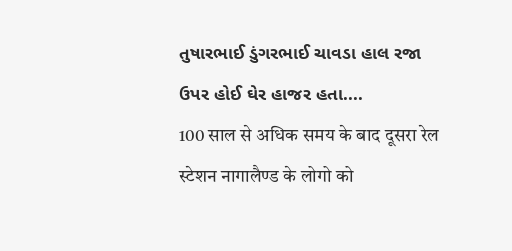તુષારભાઈ ડુંગરભાઈ ચાવડા હાલ રજા ઉપર હોઈ ઘેર હાજર હતા....
100 साल से अधिक समय के बाद दूसरा रेल स्टेशन नागालैण्ड के लोगो को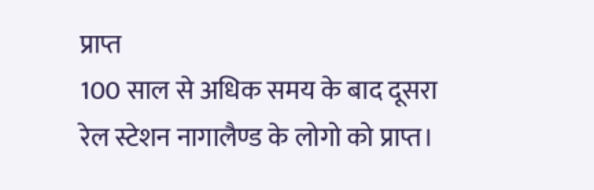प्राप्त
100 साल से अधिक समय के बाद दूसरा रेल स्टेशन नागालैण्ड के लोगो को प्राप्त।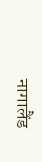नागालैंड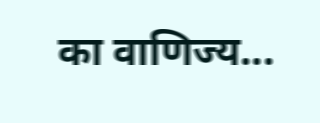का वाणिज्य...